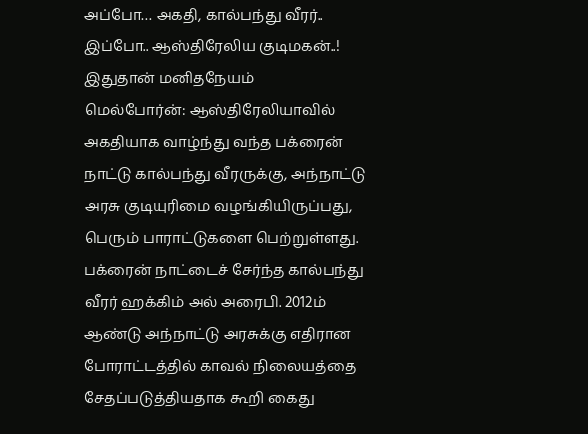அப்போ… அகதி, கால்பந்து வீரர்.. இப்போ.. ஆஸ்திரேலிய குடிமகன்..! இதுதான் மனிதநேயம்
மெல்போர்ன்: ஆஸ்திரேலியாவில் அகதியாக வாழ்ந்து வந்த பக்ரைன் நாட்டு கால்பந்து வீரருக்கு, அந்நாட்டு அரசு குடியுரிமை வழங்கியிருப்பது, பெரும் பாராட்டுகளை பெற்றுள்ளது.
பக்ரைன் நாட்டைச் சேர்ந்த கால்பந்து வீரர் ஹக்கிம் அல் அரைபி. 2012ம் ஆண்டு அந்நாட்டு அரசுக்கு எதிரான போராட்டத்தில் காவல் நிலையத்தை சேதப்படுத்தியதாக கூறி கைது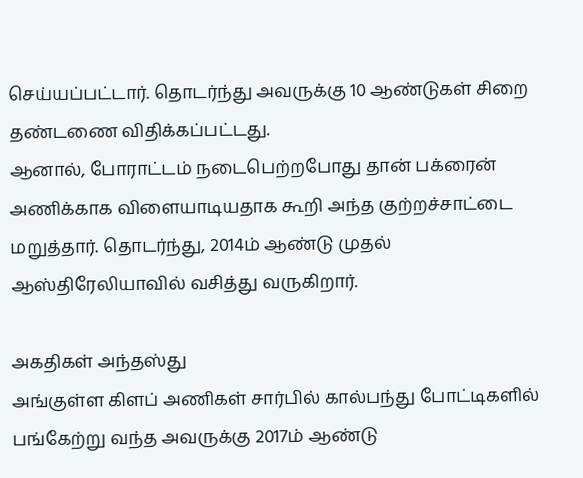செய்யப்பட்டார். தொடர்ந்து அவருக்கு 10 ஆண்டுகள் சிறை தண்டணை விதிக்கப்பட்டது.
ஆனால், போராட்டம் நடைபெற்றபோது தான் பக்ரைன் அணிக்காக விளையாடியதாக கூறி அந்த குற்றச்சாட்டை மறுத்தார். தொடர்ந்து, 2014ம் ஆண்டு முதல் ஆஸ்திரேலியாவில் வசித்து வருகிறார்.

அகதிகள் அந்தஸ்து
அங்குள்ள கிளப் அணிகள் சார்பில் கால்பந்து போட்டிகளில் பங்கேற்று வந்த அவருக்கு 2017ம் ஆண்டு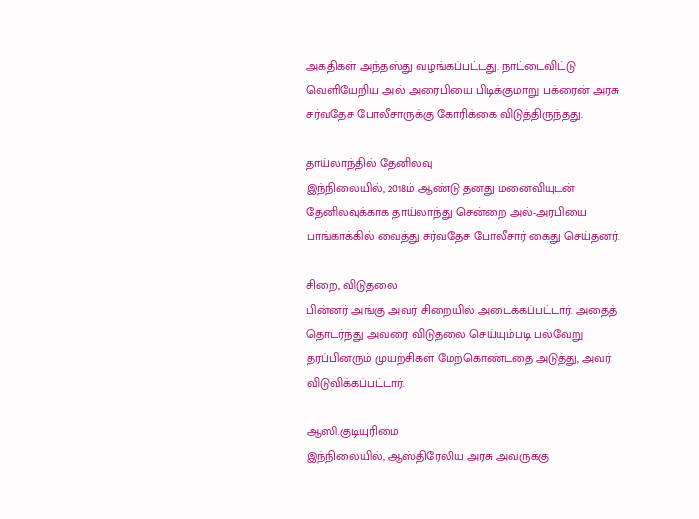அகதிகள் அந்தஸ்து வழங்கப்பட்டது. நாட்டைவிட்டு வெளியேறிய அல் அரைபியை பிடிக்குமாறு பக்ரைன் அரசு சர்வதேச போலீசாருக்கு கோரிக்கை விடுத்திருந்தது.

தாய்லாந்தில் தேனிலவு
இந்நிலையில், 2018ம் ஆண்டு தனது மனைவியுடன் தேனிலவுக்காக தாய்லாந்து சென்றை அல்-அரபியை பாங்காக்கில் வைத்து சர்வதேச போலீசார் கைது செய்தனர்.

சிறை, விடுதலை
பின்னர் அங்கு அவர் சிறையில் அடைக்கப்பட்டார். அதைத் தொடர்ந்து அவரை விடுதலை செய்யும்படி பல்வேறு தரப்பினரும் முயற்சிகள் மேற்கொண்டதை அடுத்து, அவர் விடுவிக்கப்பட்டார்.

ஆஸி.குடியுரிமை
இந்நிலையில், ஆஸ்திரேலிய அரசு அவருக்கு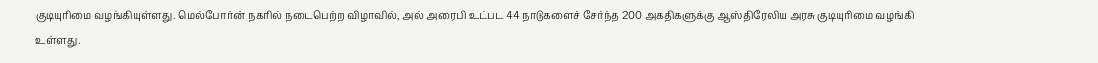குடியுரிமை வழங்கியுள்ளது. மெல்போர்ன் நகரில் நடைபெற்ற விழாவில், அல் அரைபி உட்பட 44 நாடுகளைச் சேர்ந்த 200 அகதிகளுக்கு ஆஸ்திரேலிய அரசு குடியுரிமை வழங்கி உள்ளது.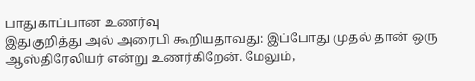பாதுகாப்பான உணர்வு
இதுகுறித்து அல் அரைபி கூறியதாவது: இப்போது முதல் தான் ஒரு ஆஸ்திரேலியர் என்று உணர்கிறேன். மேலும்,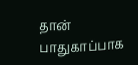தான் பாதுகாப்பாக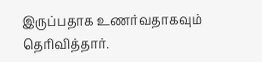இருப்பதாக உணர்வதாகவும் தெரிவித்தார்.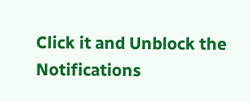Click it and Unblock the Notifications